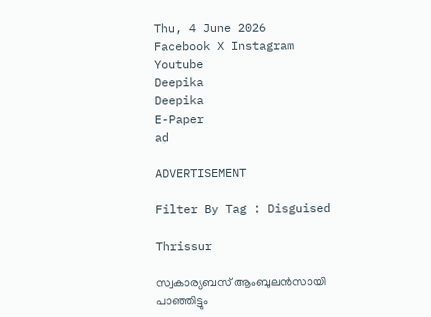Thu, 4 June 2026
Facebook X Instagram Youtube
Deepika
Deepika
E-Paper
ad

ADVERTISEMENT

Filter By Tag : Disguised

Thrissur

സ്വകാര്യബസ് ആംബുലൻസായി പാഞ്ഞിട്ടും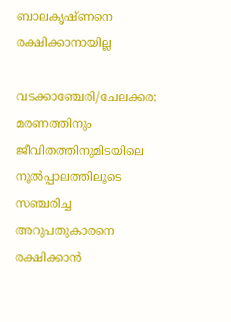ബാലകൃഷ്ണനെ രക്ഷിക്കാനായില്ല

വടക്കാഞ്ചേരി/ചേലക്കര: മരണത്തിനും ജീവിതത്തിനുമിടയിലെ നൂൽപ്പാലത്തിലൂടെ സഞ്ചരിച്ച അറുപതുകാരനെ രക്ഷിക്കാൻ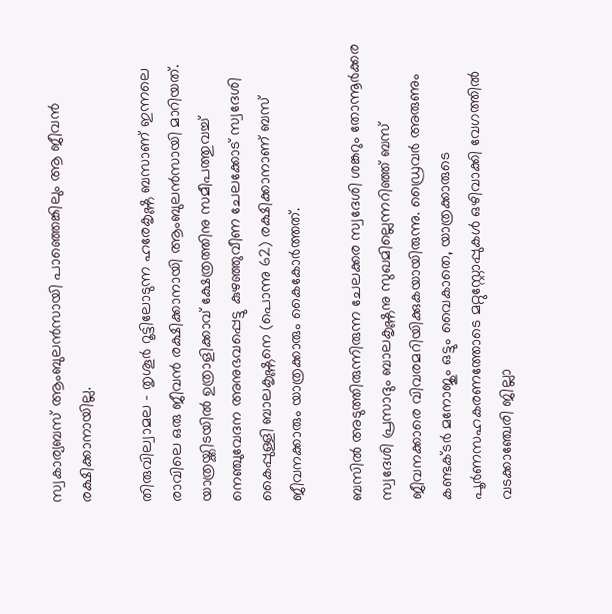സ്വകാര്യബസ് ആംബുലൻസായി പാഞ്ഞെങ്കിലും ആ ജീവൻ രക്ഷിക്കാനായില്ല.

തിരുവില്വാമല - തൃശൂർ റൂട്ടിലോടുന്ന ഹരേകൃഷ്ണ ബസാണ് ഇന്നലെ രാവിലെ ഒരു ജീവൻ രക്ഷിക്കാനായി ആംബുലൻസായി മാറിയത്. യാത്രയ്ക്കിടയിൽ ഉത്രാളിക്കാവ് ക്ഷേത്രത്തിനു സമീപത്തുവച്ച് നെഞ്ചുവേദന അനുഭവപ്പെട്ടു കുഴഞ്ഞുവീണ ചേലക്കോട് സ്വദേശി കൈപ്പുള്ളി ബാലകൃഷ്ണനെ (പൊന്നു 62) രക്ഷിക്കാനാണ് ബസ് ജീവനക്കാരും യാത്രക്കാരും കൈകോർത്തത്.

ബസിൽ അടുത്തിരുന്നിരുന്ന ചേലക്കര സ്വദേശി ശങ്കറും തോന്നൂർക്കര സ്വദേശി പ്രസാദും ബാലകൃഷ്ണനു സുഖമില്ലെന്നറിഞ്ഞ് ബസ് ജീവനക്കാരെ വിവരമറിയിക്കുകയായിരുന്നു. ഡ്രൈവർ അരുണും കണ്ടക്ടർ മനോജും ഒട്ടും വൈകാതെ, യാത്രക്കാരുടെ പൂർണസഹകരണത്തോടെ മറ്റുസ്റ്റോപ്പുകൾ ഒഴിവാക്കി വേഗത്തിൽ വടക്കാഞ്ചേരി ജില്ലാ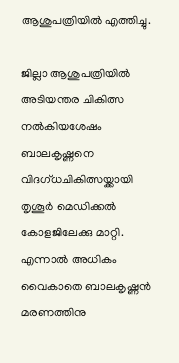ആശുപത്രിയിൽ എത്തിച്ചു.

ജില്ലാ ആശുപത്രിയിൽ അടിയന്തര ചികിത്സ നൽകിയശേഷം ബാലകൃഷ്ണനെ വിദഗ്ധചികിത്സയ്ക്കായി തൃശൂർ മെഡിക്കൽ കോളജിലേക്കു മാറ്റി. എന്നാൽ അധികം വൈകാതെ ബാലകൃഷ്ണൻ മരണത്തിനു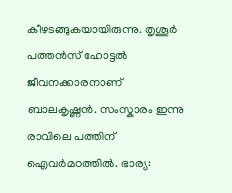കീഴടങ്ങുകയായിരുന്നു. തൃശൂർ പത്തൻസ് ഹോട്ടൽ ജീവനക്കാരനാണ് ബാലകൃഷ്ണൻ. സംസ്കാരം ഇന്നു രാവിലെ പത്തിന് ഐവർമഠത്തിൽ. ഭാര്യ: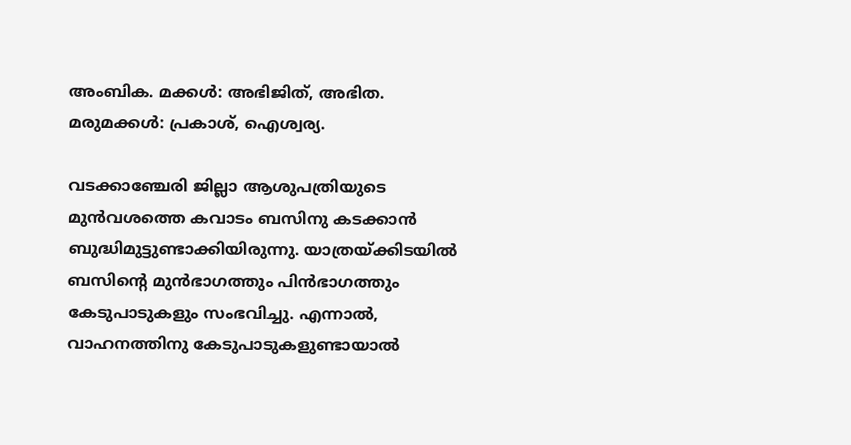അംബിക. മക്കൾ: അഭിജിത്, അഭിത. മരുമക്കൾ: പ്രകാശ്, ഐശ്വര്യ.

വടക്കാഞ്ചേരി ജില്ലാ ആശുപത്രിയുടെ മുൻവശത്തെ കവാടം ബസിനു കടക്കാൻ ബുദ്ധിമുട്ടുണ്ടാക്കിയിരുന്നു. യാത്രയ്ക്കിടയിൽ ബസിന്‍റെ മുൻഭാഗത്തും പിൻഭാഗത്തും കേടുപാടുകളും സംഭവിച്ചു. എന്നാൽ, വാഹനത്തിനു കേടുപാടുകളുണ്ടായാൽ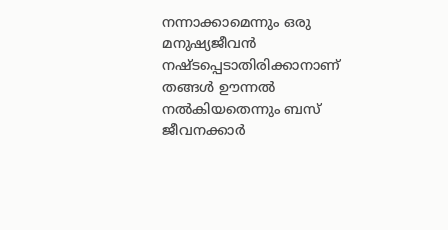നന്നാക്കാമെന്നും ഒരു മനുഷ്യജീവൻ നഷ്ടപ്പെടാതിരിക്കാനാണ് തങ്ങൾ ഊന്നൽ നൽകിയതെന്നും ബസ് ജീവനക്കാർ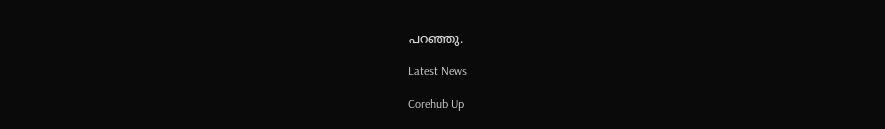പറഞ്ഞു.

Latest News

Corehub Up